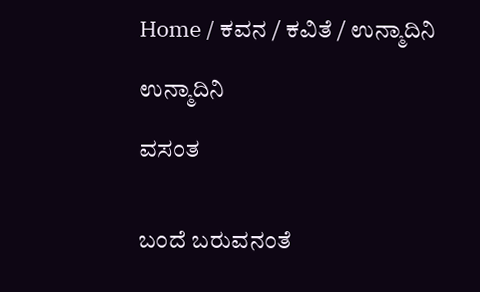Home / ಕವನ / ಕವಿತೆ / ಉನ್ಮಾದಿನಿ

ಉನ್ಮಾದಿನಿ

ವಸಂತ


ಬಂದೆ ಬರುವನಂತೆ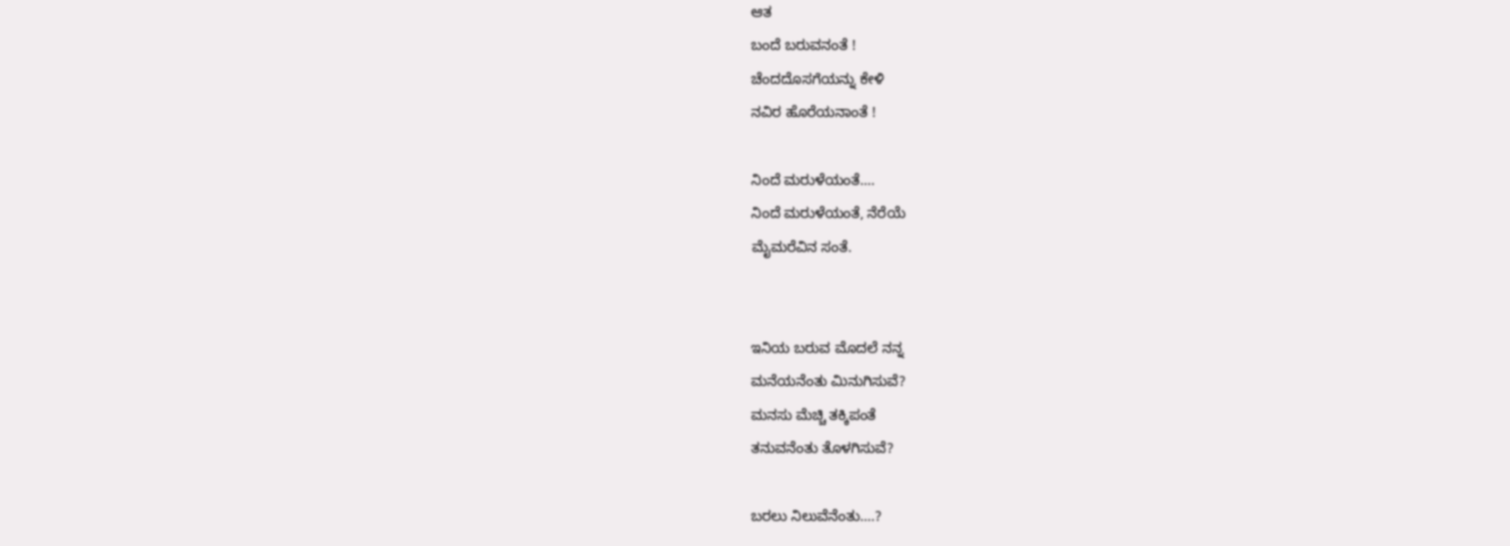ಆತ
ಬಂದೆ ಬರುವನಂತೆ !
ಚೆಂದದೊಸಗೆಯನ್ನು ಕೇಳಿ
ನವಿರ ಹೊರೆಯನಾಂತೆ !

ನಿಂದೆ ಮರುಳೆಯಂತೆ….
ನಿಂದೆ ಮರುಳೆಯಂತೆ, ನೆರೆಯೆ
ಮೈಮರೆವಿನ ಸಂತೆ.


ಇನಿಯ ಬರುವ ಮೊದಲೆ ನನ್ನ
ಮನೆಯನೆಂತು ಮಿನುಗಿಸುವೆ?
ಮನಸು ಮೆಚ್ಚಿ ತಕ್ಕಿಪಂತೆ
ತನುವನೆಂತು ತೊಳಗಿಸುವೆ?

ಬರಲು ನಿಲುವೆನೆಂತು….?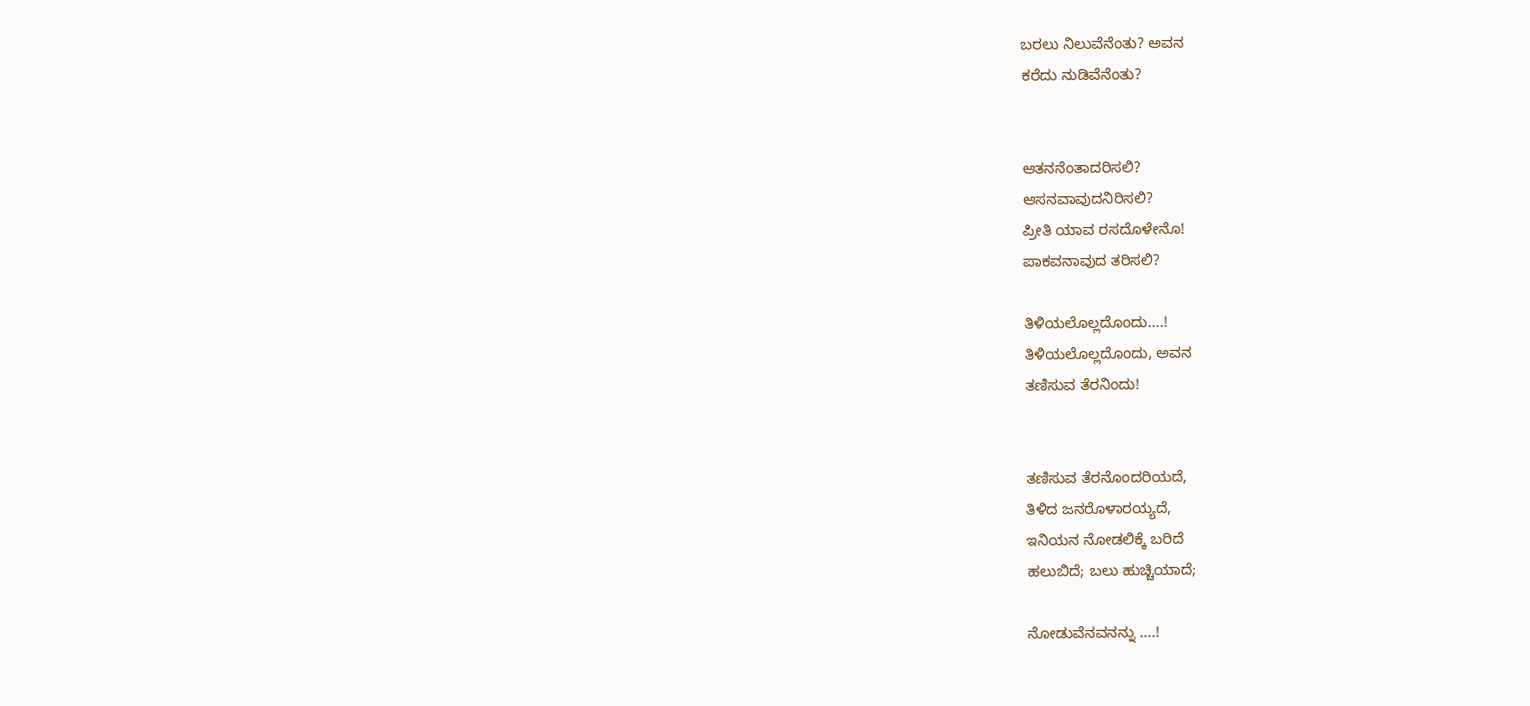ಬರಲು ನಿಲುವೆನೆಂತು? ಅವನ
ಕರೆದು ನುಡಿವೆನೆಂತು?


ಆತನನೆಂತಾದರಿಸಲಿ?
ಆಸನವಾವುದನಿರಿಸಲಿ?
ಪ್ರೀತಿ ಯಾವ ರಸದೊಳೇನೊ!
ಪಾಕವನಾವುದ ತರಿಸಲಿ?

ತಿಳಿಯಲೊಲ್ಲದೊಂದು….!
ತಿಳಿಯಲೊಲ್ಲದೊಂದು, ಅವನ
ತಣಿಸುವ ತೆರನಿಂದು!


ತಣಿಸುವ ತೆರನೊಂದರಿಯದೆ,
ತಿಳಿದ ಜನರೊಳಾರಯ್ಯದೆ,
ಇನಿಯನ ನೋಡಲಿಕ್ಕೆ ಬರಿದೆ
ಹಲುಬಿದೆ; ಬಲು ಹುಚ್ಚಿಯಾದೆ;

ನೋಡುವೆನವನನ್ನು ….!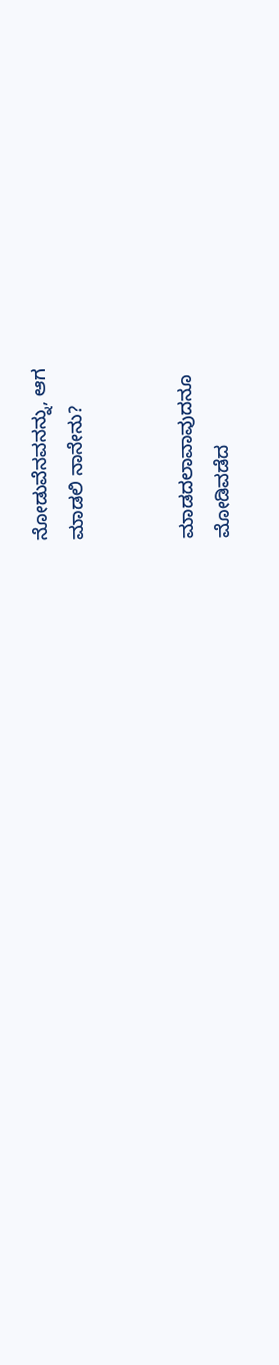ನೋಡುವೆನವನನ್ನು, ಆಗ
ಮಾಡಲಿ ನಾನೇನು?


ಮಾಡದಲಾವಾವುದನೂ
ಮೋಡಿವಡೆದ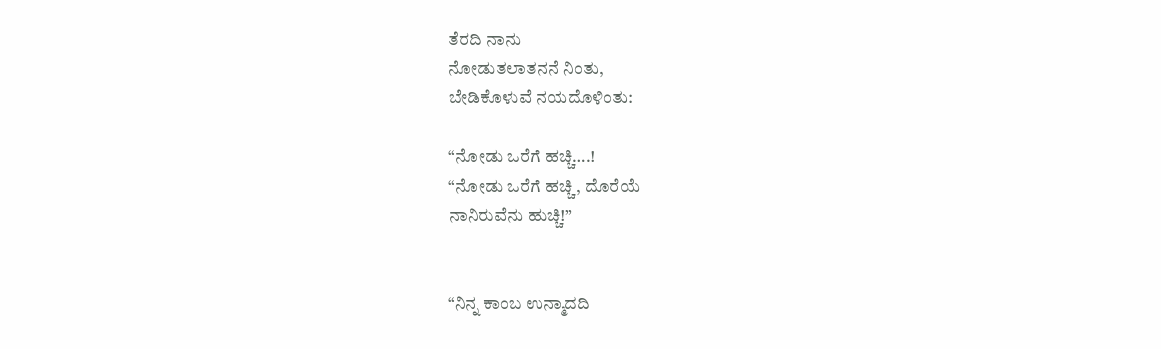ತೆರದಿ ನಾನು
ನೋಡುತಲಾತನನೆ ನಿಂತು,
ಬೇಡಿಕೊಳುವೆ ನಯದೊಳಿಂತು:

“ನೋಡು ಒರೆಗೆ ಹಚ್ಚಿ….!
“ನೋಡು ಒರೆಗೆ ಹಚ್ಚಿ, ದೊರೆಯೆ
ನಾನಿರುವೆನು ಹುಚ್ಚಿ!”


“ನಿನ್ನ ಕಾಂಬ ಉನ್ಮಾದದಿ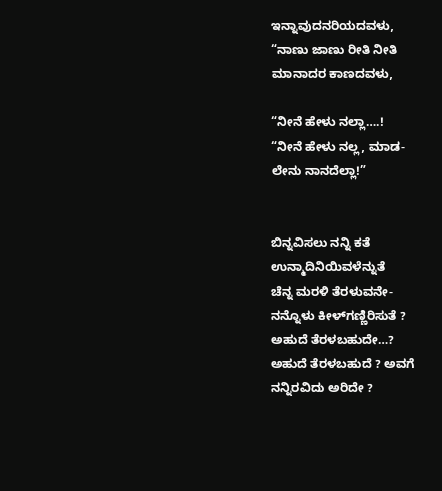ಇನ್ನಾವುದನರಿಯದವಳು,
“ನಾಣು ಜಾಣು ರೀತಿ ನೀತಿ
ಮಾನಾದರ ಕಾಣದವಳು,

“ನೀನೆ ಹೇಳು ನಲ್ಲಾ….!
“ನೀನೆ ಹೇಳು ನಲ್ಲ, ಮಾಡ-
ಲೇನು ನಾನದೆಲ್ಲಾ!”


ಬಿನ್ನವಿಸಲು ನನ್ನಿ ಕತೆ
ಉನ್ಮಾದಿನಿಯಿವಳೆನ್ನುತೆ
ಚೆನ್ನ ಮರಳಿ ತೆರಳುವನೇ-
ನನ್ನೊಳು ಕೀಳ್‌ಗಣ್ಣಿರಿಸುತೆ ?
ಅಹುದೆ ತೆರಳಬಹುದೇ…?
ಅಹುದೆ ತೆರಳಬಹುದೆ ? ಅವಗೆ
ನನ್ನಿರವಿದು ಅರಿದೇ ?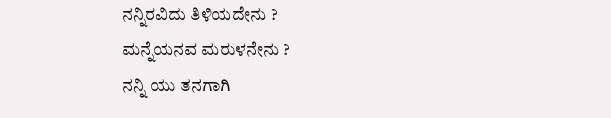ನನ್ನಿರವಿದು ತಿಳಿಯದೇನು ?
ಮನ್ನೆಯನವ ಮರುಳನೇನು ?
ನನ್ನಿ ಯು ತನಗಾಗಿ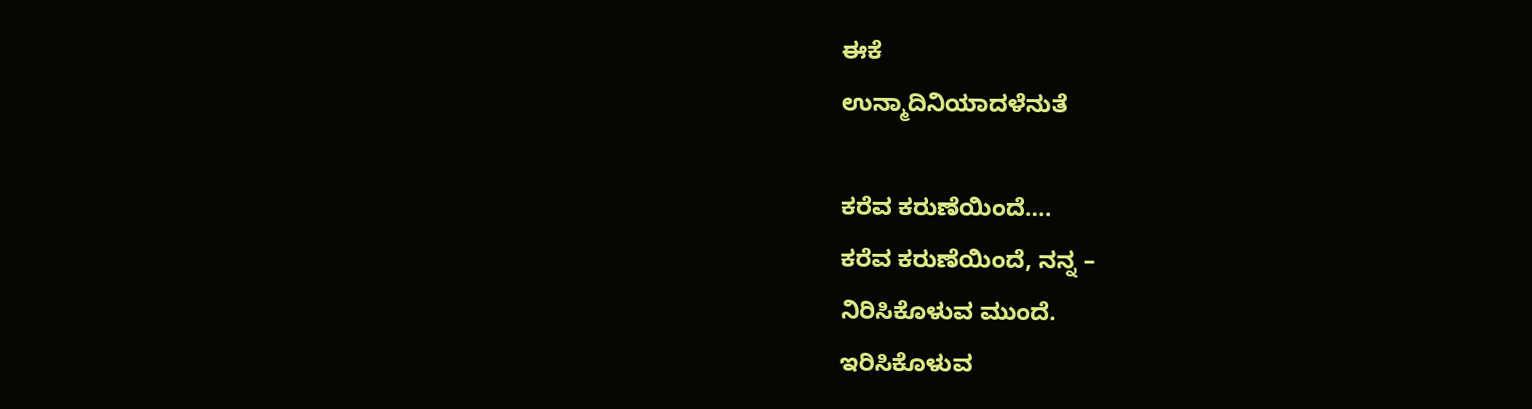ಈಕೆ
ಉನ್ಮಾದಿನಿಯಾದಳೆನುತೆ

ಕರೆವ ಕರುಣೆಯಿಂದೆ….
ಕರೆವ ಕರುಣೆಯಿಂದೆ, ನನ್ನ –
ನಿರಿಸಿಕೊಳುವ ಮುಂದೆ.
ಇರಿಸಿಕೊಳುವ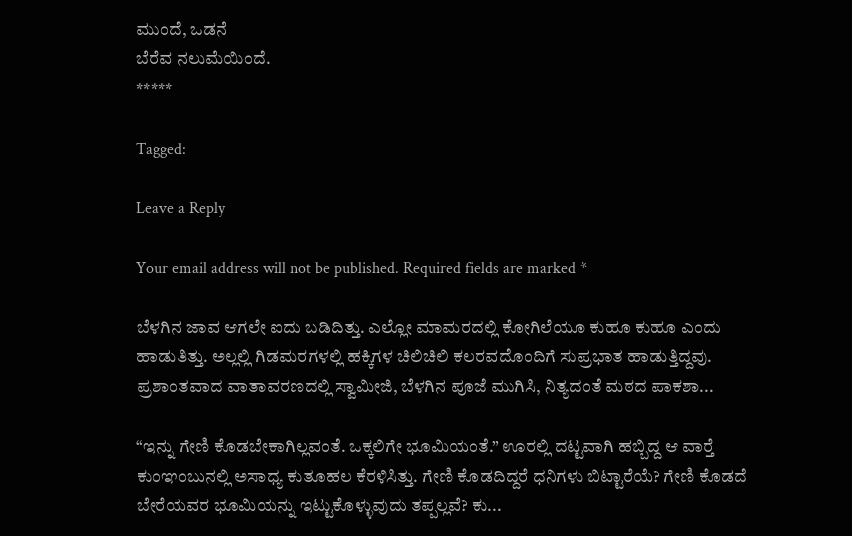ಮುಂದೆ, ಒಡನೆ
ಬೆರೆವ ನಲುಮೆಯಿಂದೆ.
*****

Tagged:

Leave a Reply

Your email address will not be published. Required fields are marked *

ಬೆಳಗಿನ ಜಾವ ಆಗಲೇ ಐದು ಬಡಿದಿತ್ತು. ಎಲ್ಲೋ ಮಾಮರದಲ್ಲಿ ಕೋಗಿಲೆಯೂ ಕುಹೂ ಕುಹೂ ಎಂದು ಹಾಡುತಿತ್ತು. ಅಲ್ಲಲ್ಲಿ ಗಿಡಮರಗಳಲ್ಲಿ ಹಕ್ಕಿಗಳ ಚಿಲಿಚಿಲಿ ಕಲರವದೊಂದಿಗೆ ಸುಪ್ರಭಾತ ಹಾಡುತ್ತಿದ್ದವು. ಪ್ರಶಾಂತವಾದ ವಾತಾವರಣದಲ್ಲಿ ಸ್ವಾಮೀಜಿ, ಬೆಳಗಿನ ಪೂಜೆ ಮುಗಿಸಿ, ನಿತ್ಯದಂತೆ ಮಠದ ಪಾಕಶಾ...

“ಇನ್ನು ಗೇಣಿ ಕೊಡಬೇಕಾಗಿಲ್ಲವಂತೆ. ಒಕ್ಕಲಿಗೇ ಭೂಮಿಯಂತೆ.” ಊರಲ್ಲಿ ದಟ್ಟವಾಗಿ ಹಬ್ಬಿದ್ದ ಆ ವಾರ್‍ತೆ ಕುಂಞಂಬುನಲ್ಲಿ ಅಸಾಧ್ಯ ಕುತೂಹಲ ಕೆರಳಿಸಿತ್ತು. ಗೇಣಿ ಕೊಡದಿದ್ದರೆ ಧನಿಗಳು ಬಿಟ್ಟಾರೆಯೆ? ಗೇಣಿ ಕೊಡದೆ ಬೇರೆಯವರ ಭೂಮಿಯನ್ನು ಇಟ್ಟುಕೊಳ್ಳುವುದು ತಪ್ಪಲ್ಲವೆ? ಕು...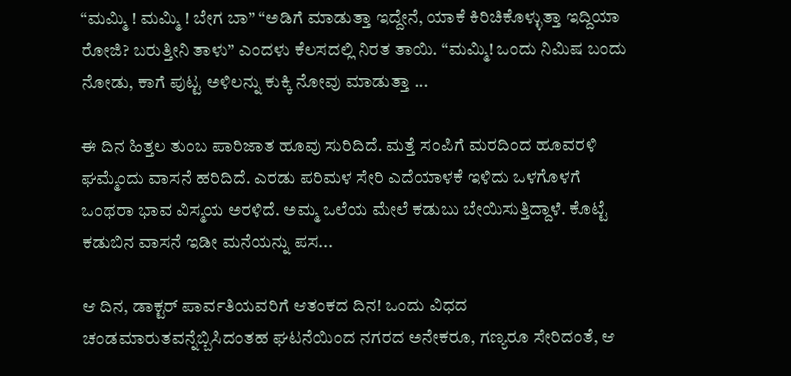“ಮಮ್ಮಿ ! ಮಮ್ಮಿ ! ಬೇಗ ಬಾ” “ಅಡಿಗೆ ಮಾಡುತ್ತಾ ಇದ್ದೇನೆ, ಯಾಕೆ ಕಿರಿಚಿಕೊಳ್ಳುತ್ತಾ ಇದ್ದಿಯಾ ರೋಜಿ? ಬರುತ್ತೀನಿ ತಾಳು” ಎಂದಳು ಕೆಲಸದಲ್ಲಿ ನಿರತ ತಾಯಿ. “ಮಮ್ಮಿ! ಒಂದು ನಿಮಿಷ ಬಂದು ನೋಡು, ಕಾಗೆ ಪುಟ್ಟ ಅಳಿಲನ್ನು ಕುಕ್ಕಿ ನೋವು ಮಾಡುತ್ತಾ ...

ಈ ದಿನ ಹಿತ್ತಲ ತುಂಬ ಪಾರಿಜಾತ ಹೂವು ಸುರಿದಿದೆ. ಮತ್ತೆ ಸಂಪಿಗೆ ಮರದಿಂದ ಹೂವರಳಿ ಘಮ್ಮೆಂದು ವಾಸನೆ ಹರಿದಿದೆ. ಎರಡು ಪರಿಮಳ ಸೇರಿ ಎದೆಯಾಳಕೆ ಇಳಿದು ಒಳಗೊಳಗೆ ಒಂಥರಾ ಭಾವ ವಿಸ್ಮಯ ಅರಳಿದೆ. ಅಮ್ಮ ಒಲೆಯ ಮೇಲೆ ಕಡುಬು ಬೇಯಿಸುತ್ತಿದ್ದಾಳೆ. ಕೊಟ್ಟೆ ಕಡುಬಿನ ವಾಸನೆ ಇಡೀ ಮನೆಯನ್ನು ಪಸ...

ಆ ದಿನ, ಡಾಕ್ಟರ್ ಪಾರ್ವತಿಯವರಿಗೆ ಆತಂಕದ ದಿನ! ಒಂದು ವಿಧದ ಚಂಡಮಾರುತವನ್ನೆಬ್ಬಿಸಿದಂತಹ ಘಟನೆಯಿಂದ ನಗರದ ಅನೇಕರೂ, ಗಣ್ಯರೂ ಸೇರಿದಂತೆ, ಆ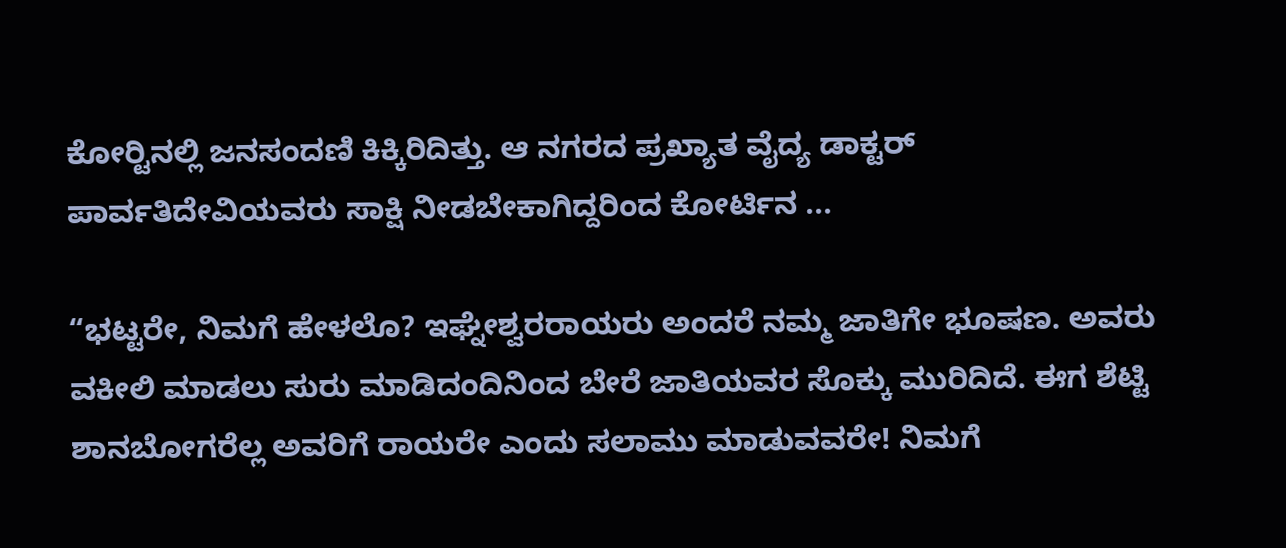ಕೋರ್‍ಟಿನಲ್ಲಿ ಜನಸಂದಣಿ ಕಿಕ್ಕಿರಿದಿತ್ತು. ಆ ನಗರದ ಪ್ರಖ್ಯಾತ ವೈದ್ಯ ಡಾಕ್ಟರ್ ಪಾರ್ವತಿದೇವಿಯವರು ಸಾಕ್ಷಿ ನೀಡಬೇಕಾಗಿದ್ದರಿಂದ ಕೋರ್ಟಿನ ...

“ಭಟ್ಟರೇ, ನಿಮಗೆ ಹೇಳಲೊ? ಇಘ್ನೇಶ್ವರರಾಯರು ಅಂದರೆ ನಮ್ಮ ಜಾತಿಗೇ ಭೂಷಣ. ಅವರು ವಕೀಲಿ ಮಾಡಲು ಸುರು ಮಾಡಿದಂದಿನಿಂದ ಬೇರೆ ಜಾತಿಯವರ ಸೊಕ್ಕು ಮುರಿದಿದೆ. ಈಗ ಶೆಟ್ಟಿ ಶಾನಬೋಗರೆಲ್ಲ ಅವರಿಗೆ ರಾಯರೇ ಎಂದು ಸಲಾಮು ಮಾಡುವವರೇ! ನಿಮಗೆ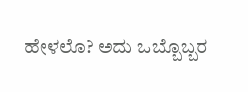ಹೇಳಲೊ? ಅದು ಒಬ್ಬೊಬ್ಬರ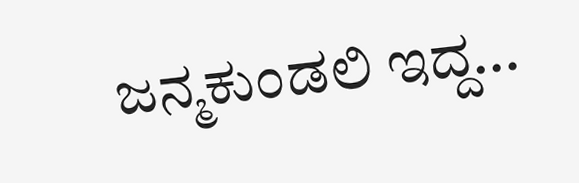ಜನ್ಮಕುಂಡಲಿ ಇದ್ದ...